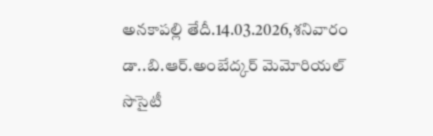అనకాపల్లి తేదీ.14.03.2026,శనివారం డా..బి.ఆర్.అంబేద్కర్ మెమోరియల్ సొసైటీ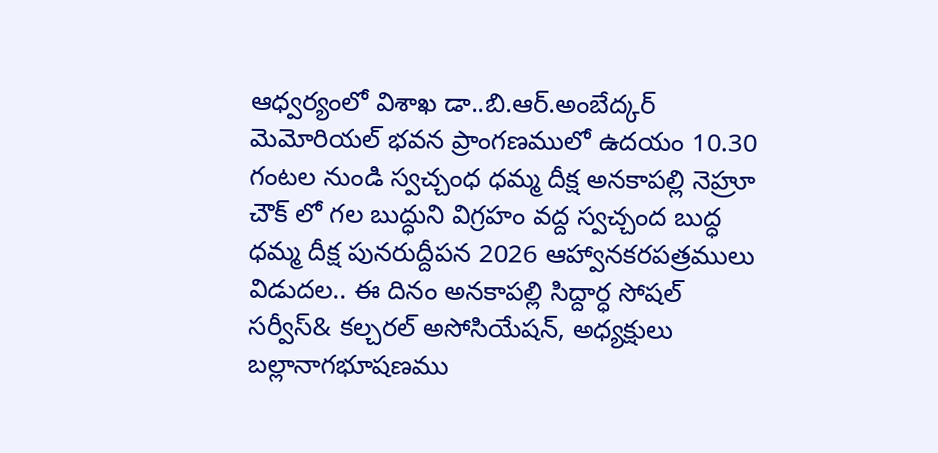ఆధ్వర్యంలో విశాఖ డా..బి.ఆర్.అంబేద్కర్ మెమోరియల్ భవన ప్రాంగణములో ఉదయం 10.30 గంటల నుండి స్వచ్చంధ ధమ్మ దీక్ష అనకాపల్లి నెహ్రూ చౌక్ లో గల బుద్ధుని విగ్రహం వద్ద స్వచ్చంద బుద్ధ ధమ్మ దీక్ష పునరుద్దీపన 2026 ఆహ్వానకరపత్రములు విడుదల.. ఈ దినం అనకాపల్లి సిద్దార్ధ సోషల్ సర్వీస్& కల్చరల్ అసోసియేషన్, అధ్యక్షులు బల్లానాగభూషణము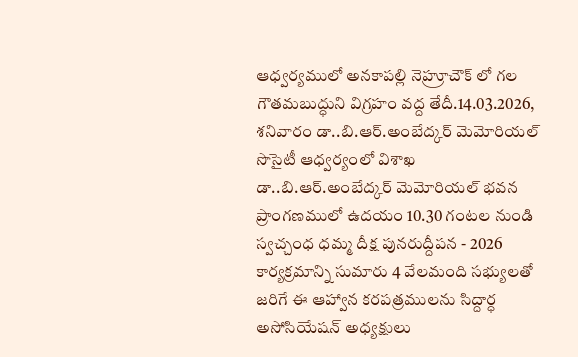ఆధ్వర్యములో అనకాపల్లి నెహ్రూచౌక్ లో గల గౌతమబుద్ధుని విగ్రహం వద్ద తేదీ.14.03.2026, శనివారం డా..బి.ఆర్.అంబేద్కర్ మెమోరియల్ సొసైటీ ఆధ్వర్యంలో విశాఖ డా..బి.ఆర్.అంబేద్కర్ మెమోరియల్ భవన ప్రాంగణములో ఉదయం 10.30 గంటల నుండి స్వచ్చంధ ధమ్మ దీక్ష పునరుద్దీపన - 2026 కార్యక్రమాన్ని సుమారు 4 వేలమంది సభ్యులతో జరిగే ఈ ఆహ్వాన కరపత్రములను సిద్దార్ధ అసోసియేషన్ అధ్యక్షులు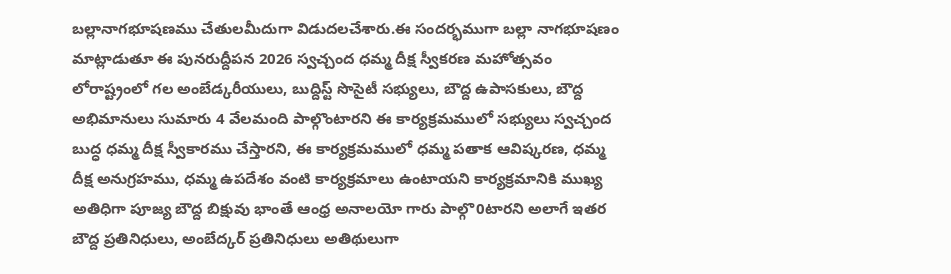బల్లానాగభూషణము చేతులమీదుగా విడుదలచేశారు.ఈ సందర్భముగా బల్లా నాగభూషణం మాట్లాడుతూ ఈ పునరుద్దీపన 2026 స్వచ్చంద ధమ్మ దీక్ష స్వీకరణ మహోత్సవం లోరాష్ట్రంలో గల అంబేడ్కరీయులు, బుద్దిస్ట్ సొసైటీ సభ్యులు, బౌద్ద ఉపాసకులు, బౌద్ద అభిమానులు సుమారు 4 వేలమంది పాల్గొంటారని ఈ కార్యక్రమములో సభ్యులు స్వచ్చంద బుద్ధ ధమ్మ దీక్ష స్వీకారము చేస్తారని, ఈ కార్యక్రమములో ధమ్మ పతాక ఆవిష్కరణ, ధమ్మ దీక్ష అనుగ్రహము, ధమ్మ ఉపదేశం వంటి కార్యక్రమాలు ఉంటాయని కార్యక్రమానికి ముఖ్య అతిధిగా పూజ్య బౌద్ద బిక్షువు భాంతే ఆంధ్ర అనాలయో గారు పాల్గొ0టారని అలాగే ఇతర బౌద్ద ప్రతినిధులు, అంబేద్కర్ ప్రతినిధులు అతిథులుగా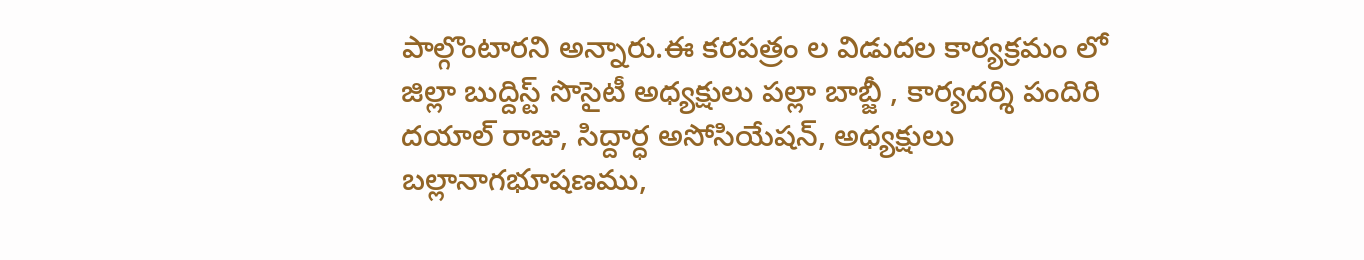పాల్గొంటారని అన్నారు.ఈ కరపత్రం ల విడుదల కార్యక్రమం లో జిల్లా బుద్దిస్ట్ సొసైటీ అధ్యక్షులు పల్లా బాబ్జీ , కార్యదర్శి పందిరి దయాల్ రాజు, సిద్దార్ధ అసోసియేషన్, అధ్యక్షులు బల్లానాగభూషణము,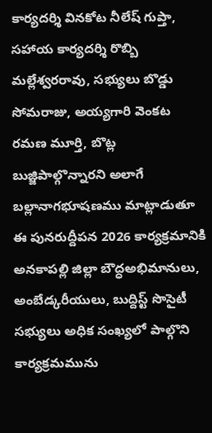కార్యదర్శి వినకోట నీలేష్ గుప్తా, సహాయ కార్యదర్శి రొబ్బి మల్లేశ్వరరావు, సభ్యులు బొడ్డు సోమరాజు, అయ్యగారి వెంకట రమణ మూర్తి, బొట్ల బుజ్జిపాల్గొన్నారని అలాగే బల్లానాగభూషణము మాట్లాడుతూ ఈ పునరుద్దీపన 2026 కార్యక్రమానికి అనకాపల్లి జిల్లా బౌద్ధఅభిమానులు, అంబేడ్కరీయులు, బుద్దిస్ట్ సొసైటీ సభ్యులు అధిక సంఖ్యలో పాల్గొని కార్యక్రమమును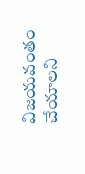విజయవంతం చేయాలని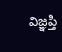విజ్ఞప్తి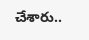చేశారు..